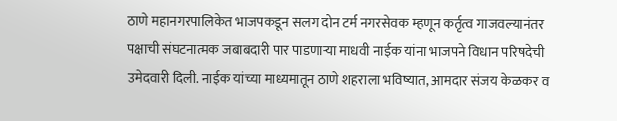ठाणे महानगरपालिकेत भाजपकडून सलग दोन टर्म नगरसेवक म्हणून कर्तृत्व गाजवल्यानंतर पक्षाची संघटनात्मक जबाबदारी पार पाडणाऱ्या माधवी नाईक यांना भाजपने विधान परिषदेची उमेदवारी दिली. नाईक यांच्या माध्यमातून ठाणे शहराला भविष्यात, आमदार संजय केळकर व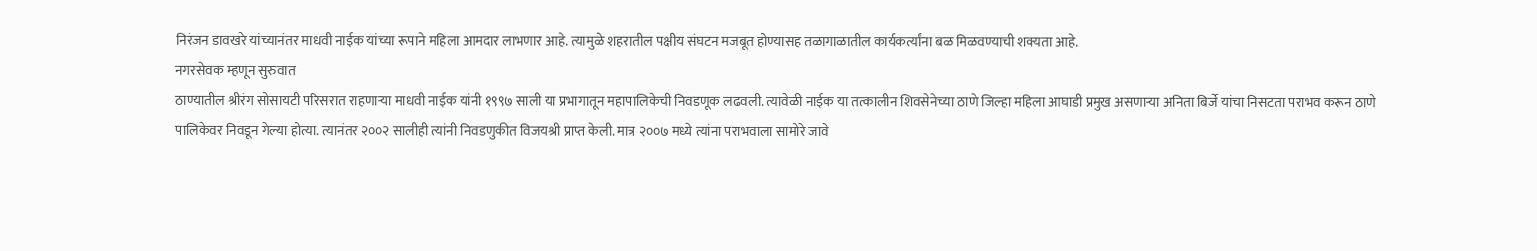निरंजन डावखरे यांच्यानंतर माधवी नाईक यांच्या रूपाने महिला आमदार लाभणार आहे. त्यामुळे शहरातील पक्षीय संघटन मजबूत होण्यासह तळागाळातील कार्यकर्त्यांना बळ मिळवण्याची शक्यता आहे.
नगरसेवक म्हणून सुरुवात
ठाण्यातील श्रीरंग सोसायटी परिसरात राहणाऱ्या माधवी नाईक यांनी १९९७ साली या प्रभागातून महापालिकेची निवडणूक लढवली. त्यावेळी नाईक या तत्कालीन शिवसेनेच्या ठाणे जिल्हा महिला आघाडी प्रमुख असणाऱ्या अनिता बिर्जे यांचा निसटता पराभव करून ठाणे पालिकेवर निवडून गेल्या होत्या. त्यानंतर २००२ सालीही त्यांनी निवडणुकीत विजयश्री प्राप्त केली. मात्र २००७ मध्ये त्यांना पराभवाला सामोरे जावे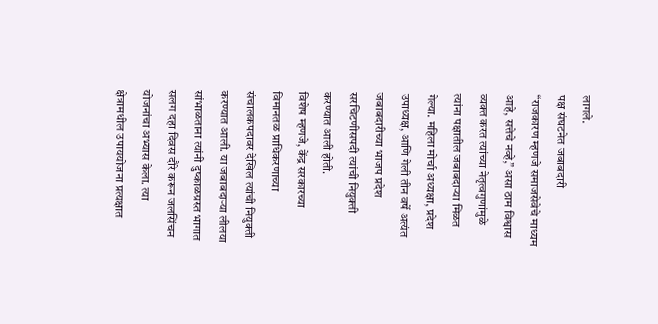लागले.
पक्ष संघटनेत जबाबदारी
“राजकारण म्हणजे समाजसेवेचे माध्यम आहे, सत्तेचे नव्हे,” असा ठाम विश्वास व्यक्त करत त्यांच्या नेतृत्वगुणांमुळे त्यांना पक्षातील जबाबदाऱ्या मिळत गेल्या. महिला मोर्चा अध्यक्षा, प्रदेश उपाध्यक्ष, आणि गेली तीन वर्षे अत्यंत जबाबदारीच्या भाजप प्रदेश सरचिटणीसपदी त्यांची नियुक्ती करण्यात आली होती.
विशेष म्हणजे, केंद्र सरकारच्या विमानतळ प्राधिकरणाच्या संचालकपदावर देखिल त्यांची नियुक्ती करण्यात आली. या जबाबदाऱ्या लीलया सांभाळताना त्यांनी दुष्काळग्रस्त भागात सलग दहा दिवस दौरे करून जलसिंचन योजनांचा अभ्यास केला. त्या क्षेत्रामधील उपाययोजना प्रत्यक्षात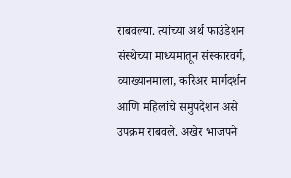राबवल्या. त्यांच्या अर्थ फाउंडेशन संस्थेच्या माध्यमातून संस्कारवर्ग, व्याख्यानमाला, करिअर मार्गदर्शन आणि महिलांचे समुपदेशन असे उपक्रम राबवले. अखेर भाजपने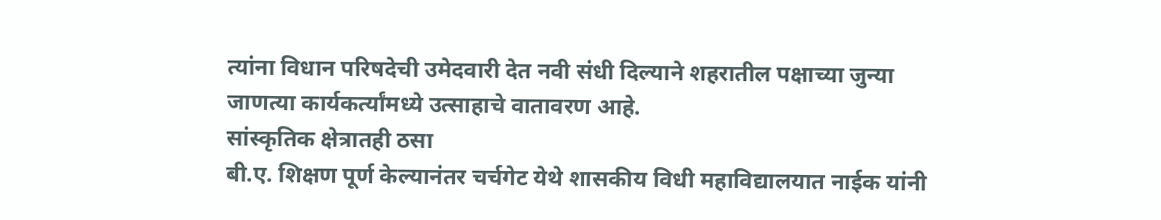त्यांना विधान परिषदेची उमेदवारी देत नवी संधी दिल्याने शहरातील पक्षाच्या जुन्या जाणत्या कार्यकर्त्यांमध्ये उत्साहाचे वातावरण आहे.
सांस्कृतिक क्षेत्रातही ठसा
बी.ए. शिक्षण पूर्ण केल्यानंतर चर्चगेट येथे शासकीय विधी महाविद्यालयात नाईक यांनी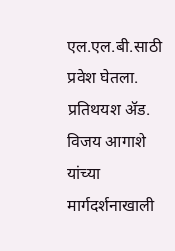एल.एल.बी.साठी प्रवेश घेतला. प्रतिथयश ॲड. विजय आगाशे यांच्या मार्गदर्शनाखाली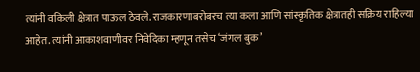त्यांनी वकिली क्षेत्रात पाऊल ठेवले. राजकारणाबरोबरच त्या कला आणि सांस्कृतिक क्षेत्रातही सक्रिय राहिल्या आहेत. त्यांनी आकाशवाणीवर निवेदिका म्हणून तसेच ‘जंगल बुक’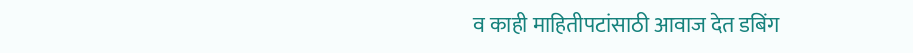व काही माहितीपटांसाठी आवाज देत डबिंग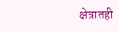क्षेत्रातही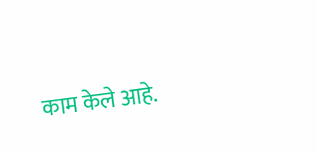काम केले आहे.